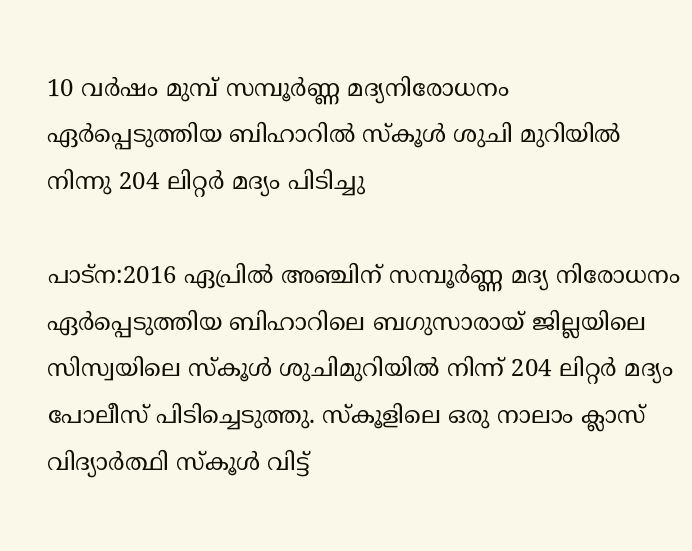10 വർഷം മുമ്പ് സമ്പൂർണ്ണ മദ്യനിരോധനം ഏർപ്പെടുത്തിയ ബിഹാറിൽ സ്കൂൾ ശുചി മുറിയിൽ നിന്നു 204 ലിറ്റർ മദ്യം പിടിച്ചു

പാട്ന:2016 ഏപ്രിൽ അഞ്ചിന് സമ്പൂർണ്ണ മദ്യ നിരോധനം ഏർപ്പെടുത്തിയ ബിഹാറിലെ ബഗുസാരായ് ജില്ലയിലെ സിസ്വയിലെ സ്കൂൾ ശുചിമുറിയിൽ നിന്ന് 204 ലിറ്റർ മദ്യം പോലീസ് പിടിച്ചെടുത്തു. സ്കൂളിലെ ഒരു നാലാം ക്ലാസ് വിദ്യാർത്ഥി സ്കൂൾ വിട്ട്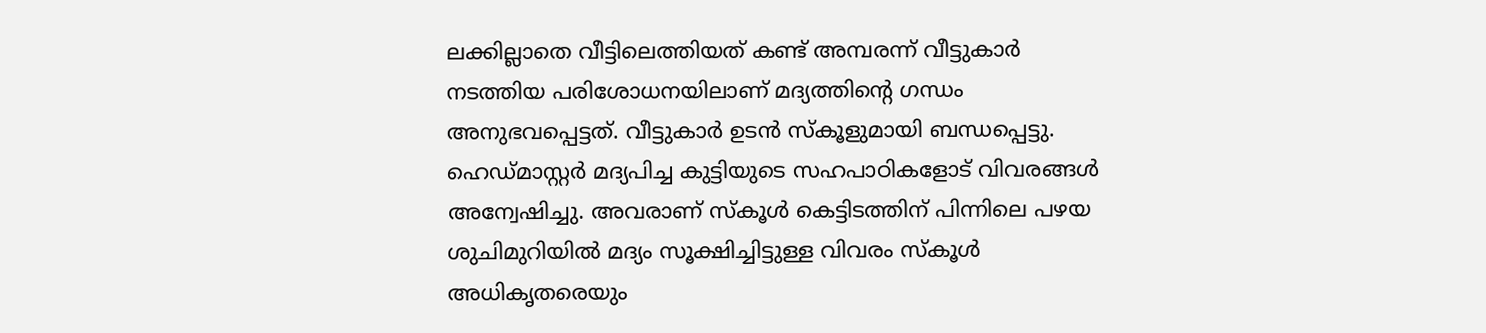ലക്കില്ലാതെ വീട്ടിലെത്തിയത് കണ്ട് അമ്പരന്ന് വീട്ടുകാർ നടത്തിയ പരിശോധനയിലാണ് മദ്യത്തിന്റെ ഗന്ധം അനുഭവപ്പെട്ടത്. വീട്ടുകാർ ഉടൻ സ്കൂളുമായി ബന്ധപ്പെട്ടു. ഹെഡ്മാസ്റ്റർ മദ്യപിച്ച കുട്ടിയുടെ സഹപാഠികളോട് വിവരങ്ങൾ അന്വേഷിച്ചു. അവരാണ് സ്കൂൾ കെട്ടിടത്തിന് പിന്നിലെ പഴയ ശുചിമുറിയിൽ മദ്യം സൂക്ഷിച്ചിട്ടുള്ള വിവരം സ്കൂൾ അധികൃതരെയും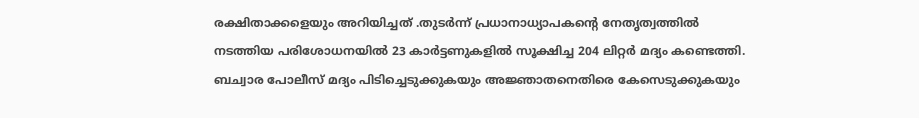രക്ഷിതാക്കളെയും അറിയിച്ചത് .തുടർന്ന് പ്രധാനാധ്യാപകന്റെ നേതൃത്വത്തിൽ നടത്തിയ പരിശോധനയിൽ 23 കാർട്ടണുകളിൽ സൂക്ഷിച്ച 204 ലിറ്റർ മദ്യം കണ്ടെത്തി. ബച്വാര പോലീസ് മദ്യം പിടിച്ചെടുക്കുകയും അജ്ഞാതനെതിരെ കേസെടുക്കുകയും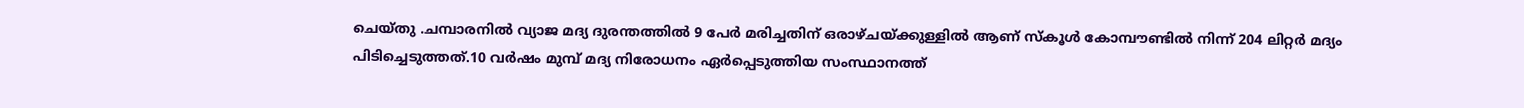ചെയ്തു .ചമ്പാരനിൽ വ്യാജ മദ്യ ദുരന്തത്തിൽ 9 പേർ മരിച്ചതിന് ഒരാഴ്ചയ്ക്കുള്ളിൽ ആണ് സ്കൂൾ കോമ്പൗണ്ടിൽ നിന്ന് 204 ലിറ്റർ മദ്യം പിടിച്ചെടുത്തത്.10 വർഷം മുമ്പ് മദ്യ നിരോധനം ഏർപ്പെടുത്തിയ സംസ്ഥാനത്ത്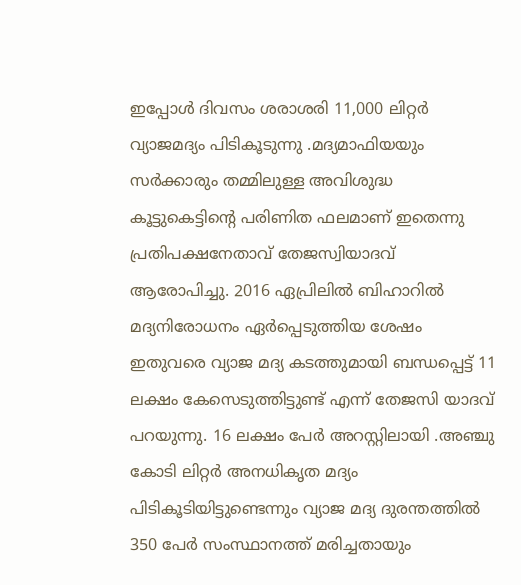ഇപ്പോൾ ദിവസം ശരാശരി 11,000 ലിറ്റർ വ്യാജമദ്യം പിടികൂടുന്നു .മദ്യമാഫിയയും സർക്കാരും തമ്മിലുള്ള അവിശുദ്ധ കൂട്ടുകെട്ടിന്റെ പരിണിത ഫലമാണ് ഇതെന്നു പ്രതിപക്ഷനേതാവ് തേജസ്വിയാദവ് ആരോപിച്ചു. 2016 ഏപ്രിലിൽ ബിഹാറിൽ മദ്യനിരോധനം ഏർപ്പെടുത്തിയ ശേഷം ഇതുവരെ വ്യാജ മദ്യ കടത്തുമായി ബന്ധപ്പെട്ട് 11 ലക്ഷം കേസെടുത്തിട്ടുണ്ട് എന്ന് തേജസി യാദവ് പറയുന്നു. 16 ലക്ഷം പേർ അറസ്റ്റിലായി .അഞ്ചു കോടി ലിറ്റർ അനധികൃത മദ്യം പിടികൂടിയിട്ടുണ്ടെന്നും വ്യാജ മദ്യ ദുരന്തത്തിൽ 350 പേർ സംസ്ഥാനത്ത് മരിച്ചതായും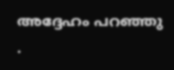അദ്ദേഹം പറഞ്ഞു .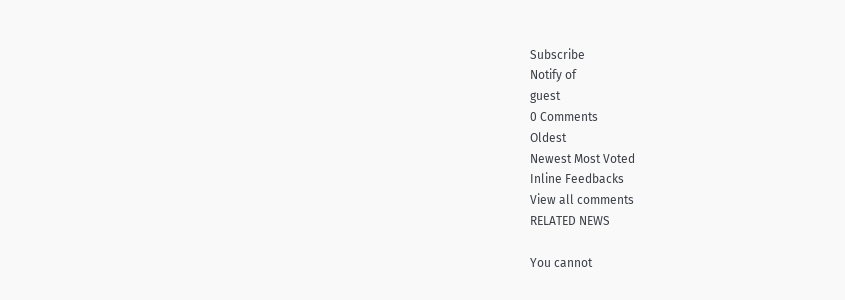Subscribe
Notify of
guest
0 Comments
Oldest
Newest Most Voted
Inline Feedbacks
View all comments
RELATED NEWS

You cannot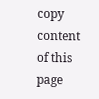copy content of this page